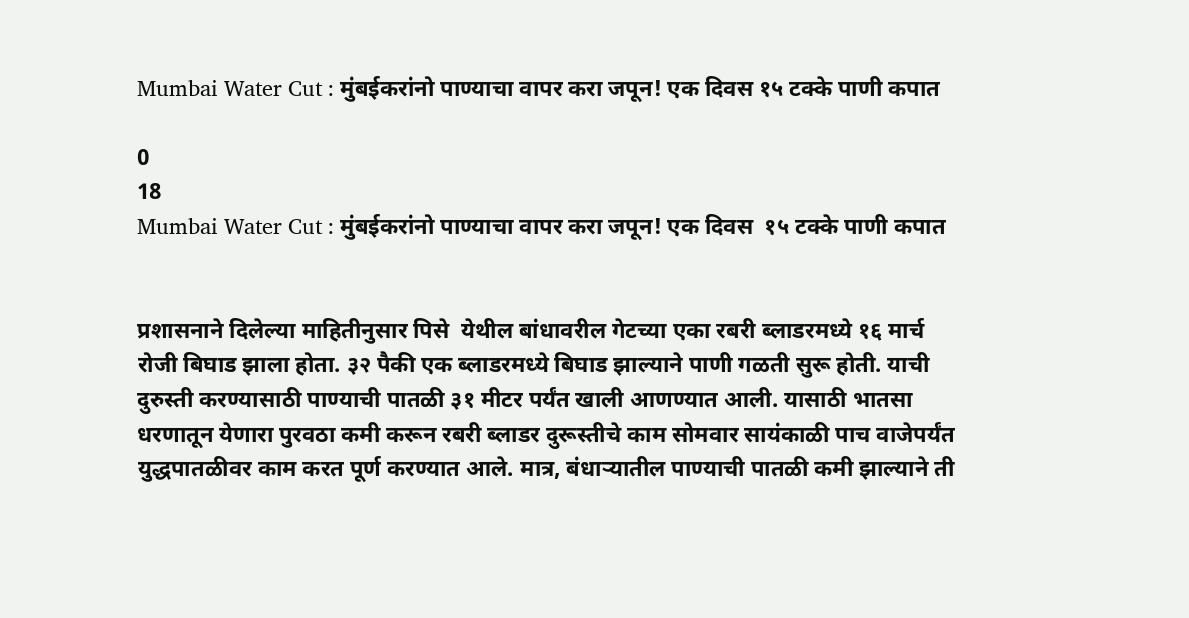Mumbai Water Cut : मुंबईकरांनो पाण्याचा वापर करा जपून! एक दिवस १५ टक्के पाणी कपात

0
18
Mumbai Water Cut : मुंबईकरांनो पाण्याचा वापर करा जपून! एक दिवस  १५ टक्के पाणी कपात


प्रशासनाने दिलेल्या माहितीनुसार पिसे  येथील बांधावरील गेटच्या एका रबरी ब्लाडरमध्ये १६ मार्च  रोजी बिघाड झाला होता. ३२ पैकी एक ब्लाडरमध्ये बिघाड झाल्याने पाणी गळती सुरू होती. याची दुरुस्ती करण्यासाठी पाण्याची पातळी ३१ मीटर पर्यंत खाली आणण्यात आली. यासाठी भातसा धरणातून येणारा पुरवठा कमी करून रबरी ब्लाडर दुरूस्‍तीचे काम सोमवार सायंकाळी पाच वाजेपर्यंत युद्धपातळीवर काम करत पूर्ण करण्यात आले. मात्र, बंधाऱ्यातील पाण्याची पातळी कमी झाल्याने ती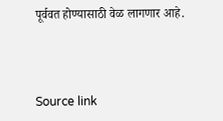पूर्ववत होण्यासाठी वेळ लागणार आहे.



Source link